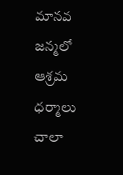మానవ జన్మలో ఆశ్రమ ధర్మాలు చాలా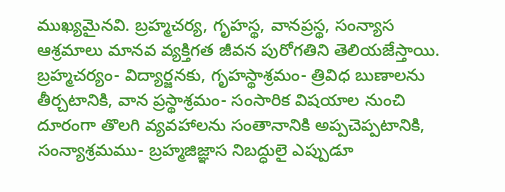ముఖ్యమైనవి. బ్రహ్మచర్య, గృహస్థ, వానప్రస్థ, సంన్యాస ఆశ్రమాలు మానవ వ్యక్తిగత జీవన పురోగతిని తెలియజేస్తాయి. బ్రహ్మచర్యం- విద్యార్జనకు, గృహస్థాశ్రమం- త్రివిధ బుణాలను తీర్చటానికి, వాన ప్రస్థాశ్రమం- సంసారిక విషయాల నుంచి దూరంగా తొలగి వ్యవహాలను సంతానానికి అప్పచెప్పటానికి, సంన్యాశ్రమము- బ్రహ్మజిజ్ఞాస నిబద్ధులై ఎప్పుడూ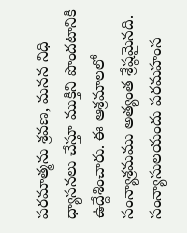పరమాత్మను శ్రవణ, మనన నిధి ధ్యాసనలు చేస్తూ ముక్తిని పొందటానికి ఉద్దేశించారు. ఈ ఆశ్రమాలలో సంన్యాశ్రమము అత్యంత శ్రేష్ఠమైనది. సంన్యాసులయందు పరమహంస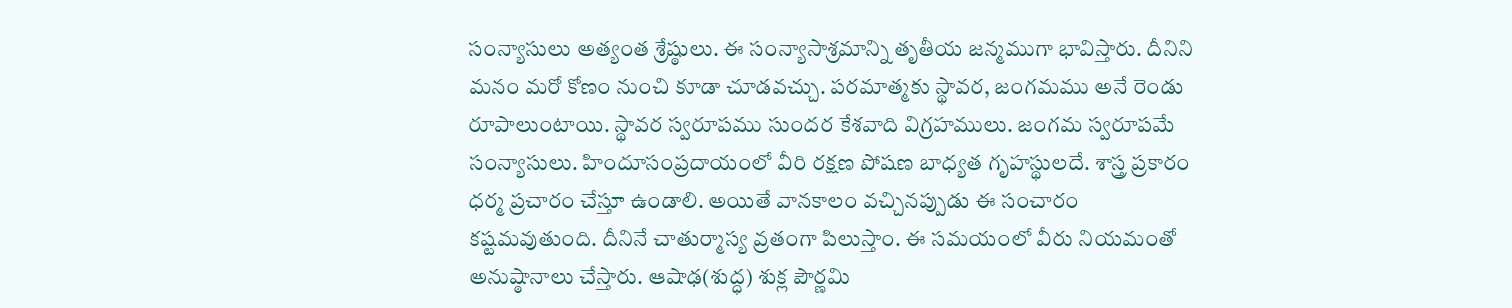సంన్యాసులు అత్యంత శ్రేష్ఠులు. ఈ సంన్యాసాశ్రమాన్ని తృతీయ జన్మముగా భావిస్తారు. దీనిని మనం మరో కోణం నుంచి కూడా చూడవచ్చు. పరమాత్మకు స్థావర, జంగమము అనే రెండు రూపాలుంటాయి. స్థావర స్వరూపము సుందర కేశవాది విగ్రహములు. జంగమ స్వరూపమే సంన్యాసులు. హిందూసంప్రదాయంలో వీరి రక్షణ పోషణ బాధ్యత గృహస్థులదే. శాస్త్ర ప్రకారం ధర్మ ప్రచారం చేస్తూ ఉండాలి. అయితే వానకాలం వచ్చినప్పుడు ఈ సంచారం కష్టమవుతుంది. దీనినే చాతుర్మాస్య వ్రతంగా పిలుస్తాం. ఈ సమయంలో వీరు నియమంతో అనుష్ఠానాలు చేస్తారు. ఆషాఢ(శుద్ధ) శుక్ల పౌర్ణమి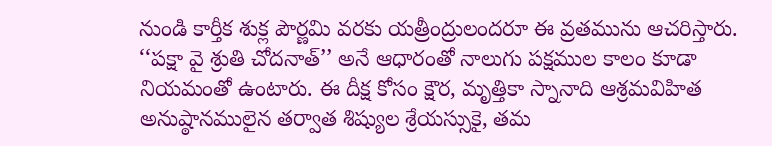నుండి కార్తీక శుక్ల పౌర్ణమి వరకు యత్రీంద్రులందరూ ఈ వ్రతమును ఆచరిస్తారు. ‘‘పక్షా వై శ్రుతి చోదనాత్’’ అనే ఆధారంతో నాలుగు పక్షముల కాలం కూడా నియమంతో ఉంటారు. ఈ దీక్ష కోసం క్షౌర, మృత్తికా స్నానాది ఆశ్రమవిహిత అనుష్ఠానములైన తర్వాత శిష్యుల శ్రేయస్సుకై, తమ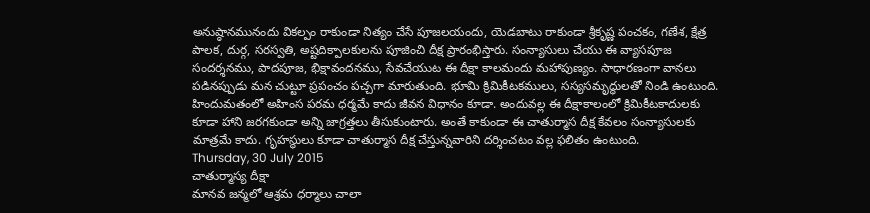అనుష్ఠానమునందు వికల్పం రాకుండా నిత్యం చేసే పూజలయందు, యెడబాటు రాకుండా శ్రీకృష్ణ పంచకం, గణేశ, క్షేత్ర పాలక, దుర్గ, సరస్వతి, అష్టదిక్పాలకులను పూజించి దీక్ష ప్రారంభిస్తారు. సంన్యాసులు చేయు ఈ వ్యాసపూజ సందర్శనము, పాదపూజ, భిక్షావందనము, సేవచేయుట ఈ దీక్షా కాలమందు మహాపుణ్యం. సాధారణంగా వానలు పడినప్పుడు మన చుట్టూ ప్రపంచం పచ్చగా మారుతుంది. భూమి క్రిమికీటకములు, సస్యసమృద్ధులతో నిండి ఉంటుంది. హిందుమతంలో అహింస పరమ ధర్మమే కాదు జీవన విధానం కూడా. అందువల్ల ఈ దీక్షాకాలంలో క్రిమికీటకాదులకు కూడా హాని జరగకుండా అన్ని జాగ్రత్తలు తీసుకుంటారు. అంతే కాకుండా ఈ చాతుర్మాస దీక్ష కేవలం సంన్యాసులకు మాత్రమే కాదు. గృహస్థులు కూడా చాతుర్మాస దీక్ష చేస్తున్నవారిని దర్శించటం వల్ల ఫలితం ఉంటుంది.
Thursday, 30 July 2015
చాతుర్మాస్య దీక్షా
మానవ జన్మలో ఆశ్రమ ధర్మాలు చాలా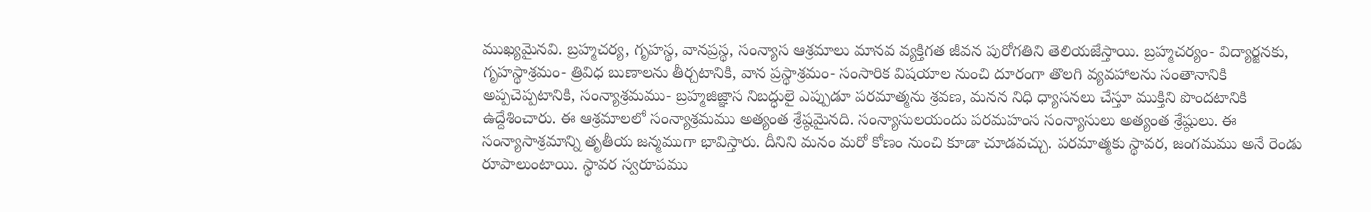ముఖ్యమైనవి. బ్రహ్మచర్య, గృహస్థ, వానప్రస్థ, సంన్యాస ఆశ్రమాలు మానవ వ్యక్తిగత జీవన పురోగతిని తెలియజేస్తాయి. బ్రహ్మచర్యం- విద్యార్జనకు, గృహస్థాశ్రమం- త్రివిధ బుణాలను తీర్చటానికి, వాన ప్రస్థాశ్రమం- సంసారిక విషయాల నుంచి దూరంగా తొలగి వ్యవహాలను సంతానానికి అప్పచెప్పటానికి, సంన్యాశ్రమము- బ్రహ్మజిజ్ఞాస నిబద్ధులై ఎప్పుడూ పరమాత్మను శ్రవణ, మనన నిధి ధ్యాసనలు చేస్తూ ముక్తిని పొందటానికి ఉద్దేశించారు. ఈ ఆశ్రమాలలో సంన్యాశ్రమము అత్యంత శ్రేష్ఠమైనది. సంన్యాసులయందు పరమహంస సంన్యాసులు అత్యంత శ్రేష్ఠులు. ఈ సంన్యాసాశ్రమాన్ని తృతీయ జన్మముగా భావిస్తారు. దీనిని మనం మరో కోణం నుంచి కూడా చూడవచ్చు. పరమాత్మకు స్థావర, జంగమము అనే రెండు రూపాలుంటాయి. స్థావర స్వరూపము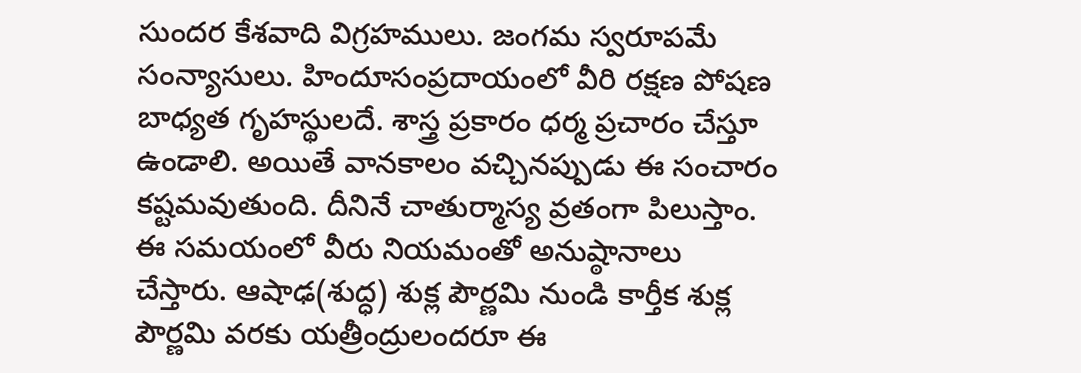సుందర కేశవాది విగ్రహములు. జంగమ స్వరూపమే సంన్యాసులు. హిందూసంప్రదాయంలో వీరి రక్షణ పోషణ బాధ్యత గృహస్థులదే. శాస్త్ర ప్రకారం ధర్మ ప్రచారం చేస్తూ ఉండాలి. అయితే వానకాలం వచ్చినప్పుడు ఈ సంచారం కష్టమవుతుంది. దీనినే చాతుర్మాస్య వ్రతంగా పిలుస్తాం. ఈ సమయంలో వీరు నియమంతో అనుష్ఠానాలు చేస్తారు. ఆషాఢ(శుద్ధ) శుక్ల పౌర్ణమి నుండి కార్తీక శుక్ల పౌర్ణమి వరకు యత్రీంద్రులందరూ ఈ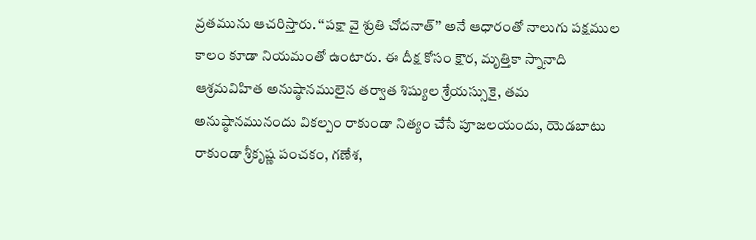వ్రతమును ఆచరిస్తారు. ‘‘పక్షా వై శ్రుతి చోదనాత్’’ అనే ఆధారంతో నాలుగు పక్షముల కాలం కూడా నియమంతో ఉంటారు. ఈ దీక్ష కోసం క్షౌర, మృత్తికా స్నానాది ఆశ్రమవిహిత అనుష్ఠానములైన తర్వాత శిష్యుల శ్రేయస్సుకై, తమ అనుష్ఠానమునందు వికల్పం రాకుండా నిత్యం చేసే పూజలయందు, యెడబాటు రాకుండా శ్రీకృష్ణ పంచకం, గణేశ,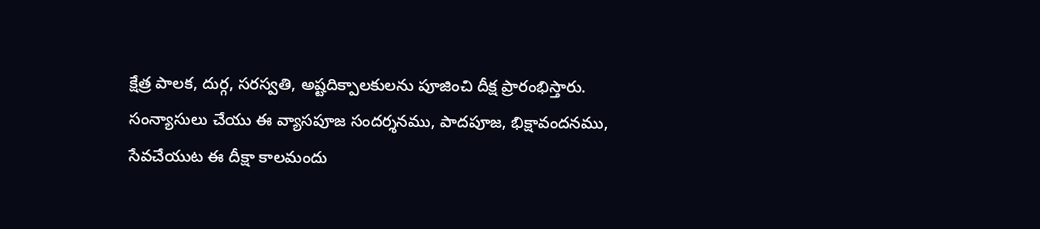క్షేత్ర పాలక, దుర్గ, సరస్వతి, అష్టదిక్పాలకులను పూజించి దీక్ష ప్రారంభిస్తారు. సంన్యాసులు చేయు ఈ వ్యాసపూజ సందర్శనము, పాదపూజ, భిక్షావందనము, సేవచేయుట ఈ దీక్షా కాలమందు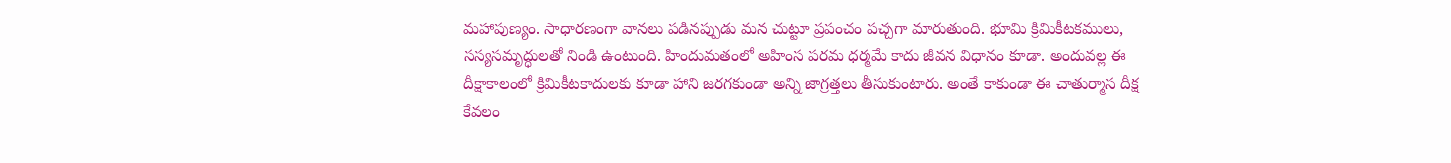మహాపుణ్యం. సాధారణంగా వానలు పడినప్పుడు మన చుట్టూ ప్రపంచం పచ్చగా మారుతుంది. భూమి క్రిమికీటకములు, సస్యసమృద్ధులతో నిండి ఉంటుంది. హిందుమతంలో అహింస పరమ ధర్మమే కాదు జీవన విధానం కూడా. అందువల్ల ఈ దీక్షాకాలంలో క్రిమికీటకాదులకు కూడా హాని జరగకుండా అన్ని జాగ్రత్తలు తీసుకుంటారు. అంతే కాకుండా ఈ చాతుర్మాస దీక్ష కేవలం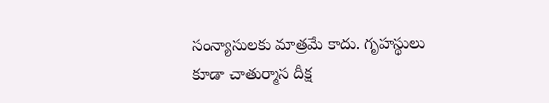సంన్యాసులకు మాత్రమే కాదు. గృహస్థులు కూడా చాతుర్మాస దీక్ష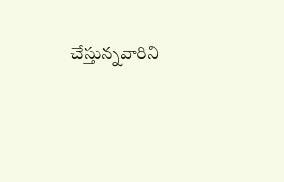చేస్తున్నవారిని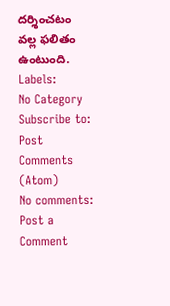దర్శించటం వల్ల ఫలితం ఉంటుంది.
Labels:
No Category
Subscribe to:
Post Comments (Atom)
No comments:
Post a Comment